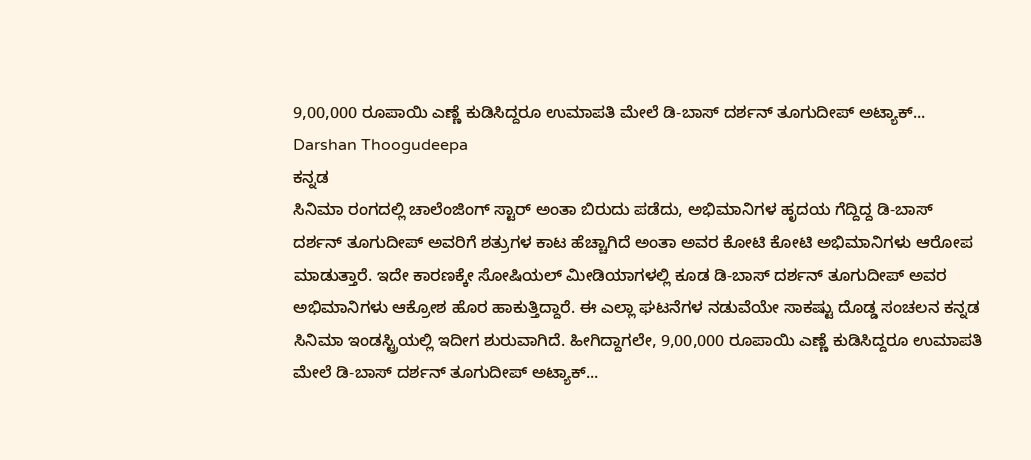9,00,000 ರೂಪಾಯಿ ಎಣ್ಣೆ ಕುಡಿಸಿದ್ದರೂ ಉಮಾಪತಿ ಮೇಲೆ ಡಿ-ಬಾಸ್ ದರ್ಶನ್ ತೂಗುದೀಪ್ ಅಟ್ಯಾಕ್... Darshan Thoogudeepa
ಕನ್ನಡ
ಸಿನಿಮಾ ರಂಗದಲ್ಲಿ ಚಾಲೆಂಜಿಂಗ್ ಸ್ಟಾರ್ ಅಂತಾ ಬಿರುದು ಪಡೆದು, ಅಭಿಮಾನಿಗಳ ಹೃದಯ ಗೆದ್ದಿದ್ದ ಡಿ-ಬಾಸ್ ದರ್ಶನ್ ತೂಗುದೀಪ್ ಅವರಿಗೆ ಶತ್ರುಗಳ ಕಾಟ ಹೆಚ್ಚಾಗಿದೆ ಅಂತಾ ಅವರ ಕೋಟಿ ಕೋಟಿ ಅಭಿಮಾನಿಗಳು ಆರೋಪ ಮಾಡುತ್ತಾರೆ. ಇದೇ ಕಾರಣಕ್ಕೇ ಸೋಷಿಯಲ್ ಮೀಡಿಯಾಗಳಲ್ಲಿ ಕೂಡ ಡಿ-ಬಾಸ್ ದರ್ಶನ್ ತೂಗುದೀಪ್ ಅವರ ಅಭಿಮಾನಿಗಳು ಆಕ್ರೋಶ ಹೊರ ಹಾಕುತ್ತಿದ್ದಾರೆ. ಈ ಎಲ್ಲಾ ಘಟನೆಗಳ ನಡುವೆಯೇ ಸಾಕಷ್ಟು ದೊಡ್ಡ ಸಂಚಲನ ಕನ್ನಡ ಸಿನಿಮಾ ಇಂಡಸ್ಟ್ರಿಯಲ್ಲಿ ಇದೀಗ ಶುರುವಾಗಿದೆ. ಹೀಗಿದ್ದಾಗಲೇ, 9,00,000 ರೂಪಾಯಿ ಎಣ್ಣೆ ಕುಡಿಸಿದ್ದರೂ ಉಮಾಪತಿ ಮೇಲೆ ಡಿ-ಬಾಸ್ ದರ್ಶನ್ ತೂಗುದೀಪ್ ಅಟ್ಯಾಕ್...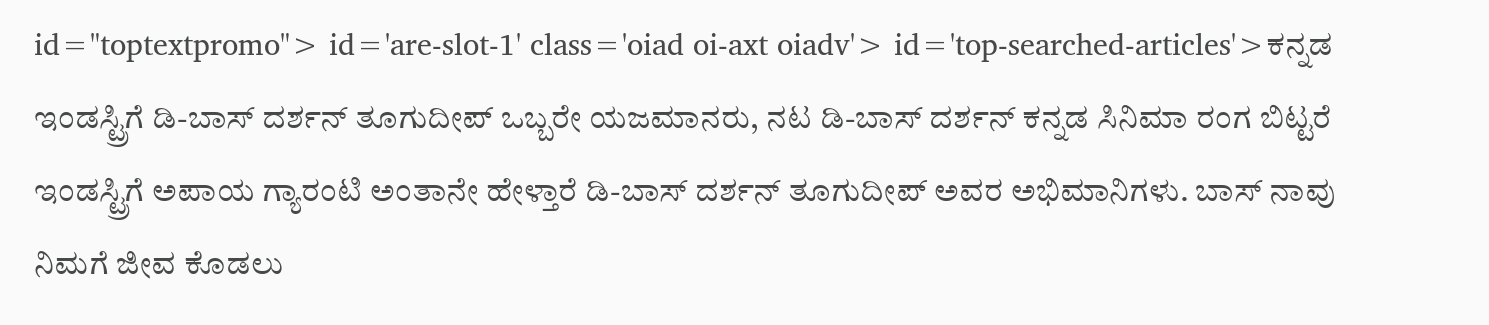id="toptextpromo"> id='are-slot-1' class='oiad oi-axt oiadv'> id='top-searched-articles'>ಕನ್ನಡ
ಇಂಡಸ್ಟ್ರಿಗೆ ಡಿ-ಬಾಸ್ ದರ್ಶನ್ ತೂಗುದೀಪ್ ಒಬ್ಬರೇ ಯಜಮಾನರು, ನಟ ಡಿ-ಬಾಸ್ ದರ್ಶನ್ ಕನ್ನಡ ಸಿನಿಮಾ ರಂಗ ಬಿಟ್ಟರೆ ಇಂಡಸ್ಟ್ರಿಗೆ ಅಪಾಯ ಗ್ಯಾರಂಟಿ ಅಂತಾನೇ ಹೇಳ್ತಾರೆ ಡಿ-ಬಾಸ್ ದರ್ಶನ್ ತೂಗುದೀಪ್ ಅವರ ಅಭಿಮಾನಿಗಳು. ಬಾಸ್ ನಾವು ನಿಮಗೆ ಜೀವ ಕೊಡಲು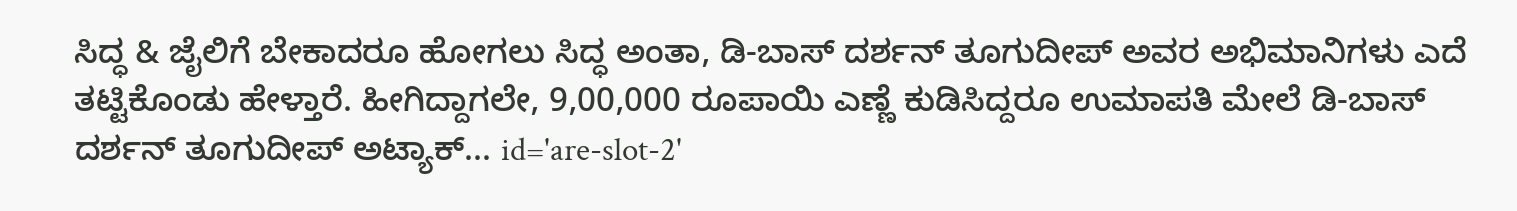ಸಿದ್ಧ & ಜೈಲಿಗೆ ಬೇಕಾದರೂ ಹೋಗಲು ಸಿದ್ಧ ಅಂತಾ, ಡಿ-ಬಾಸ್ ದರ್ಶನ್ ತೂಗುದೀಪ್ ಅವರ ಅಭಿಮಾನಿಗಳು ಎದೆ ತಟ್ಟಿಕೊಂಡು ಹೇಳ್ತಾರೆ. ಹೀಗಿದ್ದಾಗಲೇ, 9,00,000 ರೂಪಾಯಿ ಎಣ್ಣೆ ಕುಡಿಸಿದ್ದರೂ ಉಮಾಪತಿ ಮೇಲೆ ಡಿ-ಬಾಸ್ ದರ್ಶನ್ ತೂಗುದೀಪ್ ಅಟ್ಯಾಕ್... id='are-slot-2'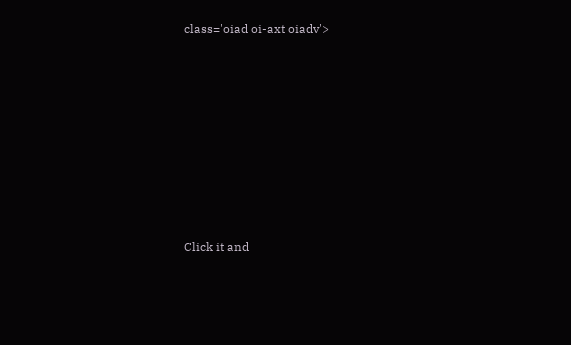class='oiad oi-axt oiadv'>












Click it and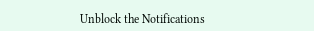Unblock the Notifications